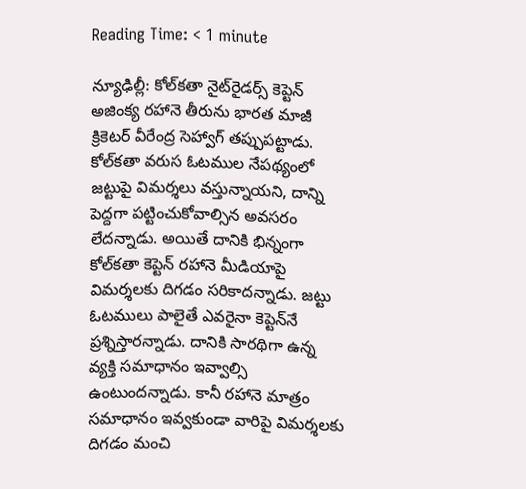Reading Time: < 1 minute

న్యూఢిల్లీ: కోల్‌కతా నైట్‌రైడర్స్ కెప్టెన్ అజింక్య రహానె తీరును భారత మాజీ క్రికెటర్ వీరేంద్ర సెహ్వాగ్ తప్పుపట్టాడు. కోల్‌కతా వరుస ఓటముల నేపథ్యంలో జట్టుపై విమర్శలు వస్తున్నాయని, దాన్ని పెద్దగా పట్టించుకోవాల్సిన అవసరం లేదన్నాడు. అయితే దానికి భిన్నంగా కోల్‌కతా కెప్టెన్ రహానె మీడియాపై విమర్శలకు దిగడం సరికాదన్నాడు. జట్టు ఓటములు పాలైతే ఎవరైనా కెప్టెన్‌నే ప్రశ్నిస్తారన్నాడు. దానికి సారథిగా ఉన్న వ్యక్తి సమాధానం ఇవ్వాల్సి ఉంటుందన్నాడు. కానీ రహానె మాత్రం సమాధానం ఇవ్వకుండా వారిపై విమర్శలకు దిగడం మంచి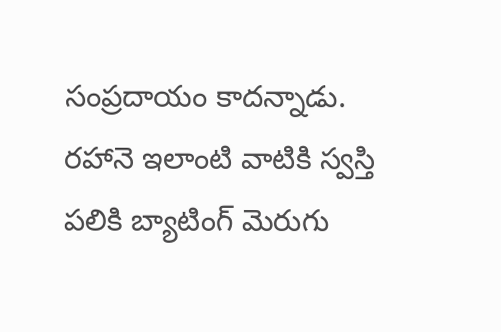సంప్రదాయం కాదన్నాడు. రహానె ఇలాంటి వాటికి స్వస్తి పలికి బ్యాటింగ్ మెరుగు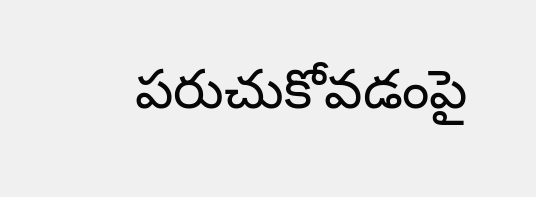పరుచుకోవడంపై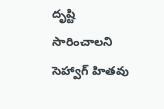దృష్టి సారించాలని సెహ్వాగ్ హితవు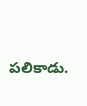పలికాడు.